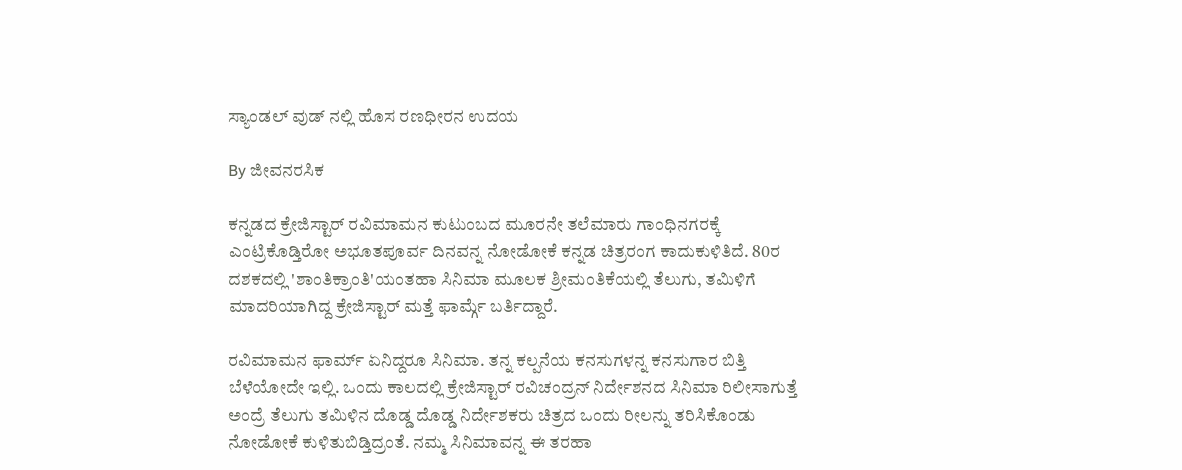ಸ್ಯಾಂಡಲ್ ವುಡ್ ನಲ್ಲಿ ಹೊಸ ರಣಧೀರನ ಉದಯ

By ಜೀವನರಸಿಕ

ಕನ್ನಡದ ಕ್ರೇಜಿಸ್ಟಾರ್ ರವಿಮಾಮನ ಕುಟುಂಬದ ಮೂರನೇ ತಲೆಮಾರು ಗಾಂಧಿನಗರಕ್ಕೆ ಎಂಟ್ರಿಕೊಡ್ತಿರೋ ಅಭೂತಪೂರ್ವ ದಿನವನ್ನ ನೋಡೋಕೆ ಕನ್ನಡ ಚಿತ್ರರಂಗ ಕಾದುಕುಳಿತಿದೆ. 80ರ ದಶಕದಲ್ಲಿ 'ಶಾಂತಿಕ್ರಾಂತಿ'ಯಂತಹಾ ಸಿನಿಮಾ ಮೂಲಕ ಶ್ರೀಮಂತಿಕೆಯಲ್ಲಿ ತೆಲುಗು, ತಮಿಳಿಗೆ ಮಾದರಿಯಾಗಿದ್ದ ಕ್ರೇಜಿಸ್ಟಾರ್ ಮತ್ತೆ ಫಾರ್ಮ್ಗೆ ಬರ್ತಿದ್ದಾರೆ.

ರವಿಮಾಮನ ಫಾರ್ಮ್ ಏನಿದ್ದರೂ ಸಿನಿಮಾ. ತನ್ನ ಕಲ್ಪನೆಯ ಕನಸುಗಳನ್ನ ಕನಸುಗಾರ ಬಿತ್ತಿ ಬೆಳೆಯೋದೇ ಇಲ್ಲಿ. ಒಂದು ಕಾಲದಲ್ಲಿ ಕ್ರೇಜಿಸ್ಟಾರ್ ರವಿಚಂದ್ರನ್ ನಿರ್ದೇಶನದ ಸಿನಿಮಾ ರಿಲೀಸಾಗುತ್ತೆ ಅಂದ್ರೆ ತೆಲುಗು ತಮಿಳಿನ ದೊಡ್ಡ ದೊಡ್ಡ ನಿರ್ದೇಶಕರು ಚಿತ್ರದ ಒಂದು ರೀಲನ್ನು ತರಿಸಿಕೊಂಡು ನೋಡೋಕೆ ಕುಳಿತುಬಿಡ್ತಿದ್ರಂತೆ. ನಮ್ಮ ಸಿನಿಮಾವನ್ನ ಈ ತರಹಾ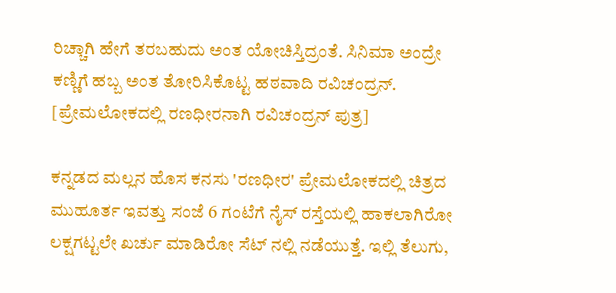ರಿಚ್ಚಾಗಿ ಹೇಗೆ ತರಬಹುದು ಅಂತ ಯೋಚಿಸ್ತಿದ್ರಂತೆ. ಸಿನಿಮಾ ಅಂದ್ರೇ ಕಣ್ಣಿಗೆ ಹಬ್ಬ ಅಂತ ತೋರಿಸಿಕೊಟ್ಟ ಹಠವಾದಿ ರವಿಚಂದ್ರನ್. [ಪ್ರೇಮಲೋಕದಲ್ಲಿ ರಣಧೀರನಾಗಿ ರವಿಚಂದ್ರನ್ ಪುತ್ರ]

ಕನ್ನಡದ ಮಲ್ಲನ ಹೊಸ ಕನಸು 'ರಣಧೀರ' ಪ್ರೇಮಲೋಕದಲ್ಲಿ ಚಿತ್ರದ ಮುಹೂರ್ತ ಇವತ್ತು ಸಂಜೆ 6 ಗಂಟೆಗೆ ನೈಸ್ ರಸ್ತೆಯಲ್ಲಿ ಹಾಕಲಾಗಿರೋ ಲಕ್ಷಗಟ್ಟಲೇ ಖರ್ಚು ಮಾಡಿರೋ ಸೆಟ್ ನಲ್ಲಿ ನಡೆಯುತ್ತೆ. ಇಲ್ಲಿ ತೆಲುಗು,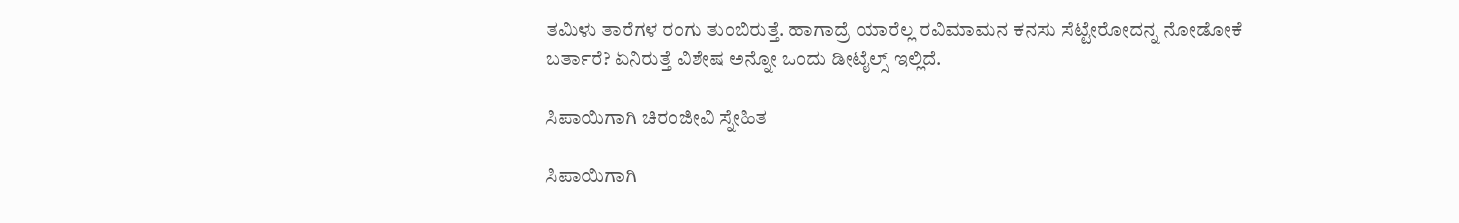ತಮಿಳು ತಾರೆಗಳ ರಂಗು ತುಂಬಿರುತ್ತೆ. ಹಾಗಾದ್ರೆ ಯಾರೆಲ್ಲ ರವಿಮಾಮನ ಕನಸು ಸೆಟ್ಟೇರೋದನ್ನ ನೋಡೋಕೆ ಬರ್ತಾರೆ? ಏನಿರುತ್ತೆ ವಿಶೇಷ ಅನ್ನೋ ಒಂದು ಡೀಟೈಲ್ಸ್ ಇಲ್ಲಿದೆ.

ಸಿಪಾಯಿಗಾಗಿ ಚಿರಂಜೀವಿ ಸ್ನೇಹಿತ

ಸಿಪಾಯಿಗಾಗಿ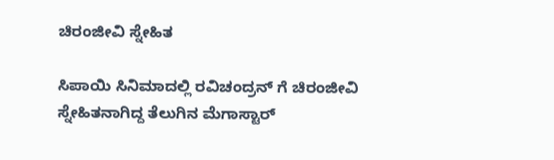ಚಿರಂಜೀವಿ ಸ್ನೇಹಿತ

ಸಿಪಾಯಿ ಸಿನಿಮಾದಲ್ಲಿ ರವಿಚಂದ್ರನ್ ಗೆ ಚಿರಂಜೀವಿ ಸ್ನೇಹಿತನಾಗಿದ್ದ ತೆಲುಗಿನ ಮೆಗಾಸ್ಟಾರ್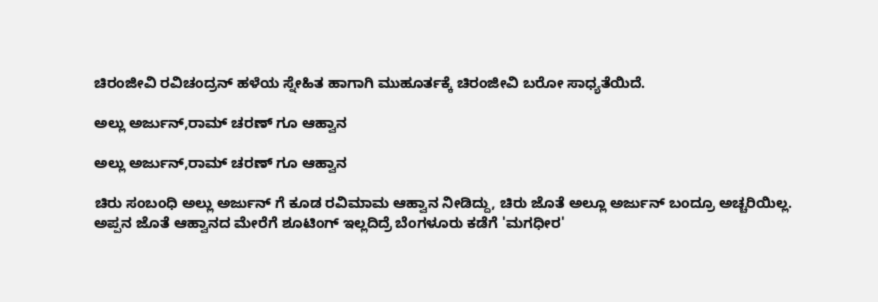ಚಿರಂಜೀವಿ ರವಿಚಂದ್ರನ್ ಹಳೆಯ ಸ್ನೇಹಿತ ಹಾಗಾಗಿ ಮುಹೂರ್ತಕ್ಕೆ ಚಿರಂಜೀವಿ ಬರೋ ಸಾಧ್ಯತೆಯಿದೆ.

ಅಲ್ಲು ಅರ್ಜುನ್,ರಾಮ್ ಚರಣ್ ಗೂ ಆಹ್ವಾನ

ಅಲ್ಲು ಅರ್ಜುನ್,ರಾಮ್ ಚರಣ್ ಗೂ ಆಹ್ವಾನ

ಚಿರು ಸಂಬಂಧಿ ಅಲ್ಲು ಅರ್ಜುನ್ ಗೆ ಕೂಡ ರವಿಮಾಮ ಆಹ್ವಾನ ನೀಡಿದ್ದು, ಚಿರು ಜೊತೆ ಅಲ್ಲೂ ಅರ್ಜುನ್ ಬಂದ್ರೂ ಅಚ್ಚರಿಯಿಲ್ಲ. ಅಪ್ಪನ ಜೊತೆ ಆಹ್ವಾನದ ಮೇರೆಗೆ ಶೂಟಿಂಗ್ ಇಲ್ಲದಿದ್ರೆ ಬೆಂಗಳೂರು ಕಡೆಗೆ 'ಮಗಧೀರ'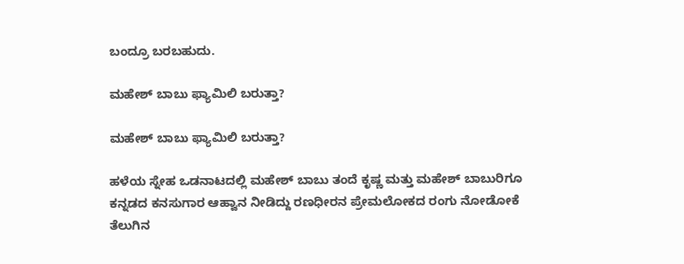ಬಂದ್ರೂ ಬರಬಹುದು.

ಮಹೇಶ್ ಬಾಬು ಫ್ಯಾಮಿಲಿ ಬರುತ್ತಾ?

ಮಹೇಶ್ ಬಾಬು ಫ್ಯಾಮಿಲಿ ಬರುತ್ತಾ?

ಹಳೆಯ ಸ್ನೇಹ ಒಡನಾಟದಲ್ಲಿ ಮಹೇಶ್ ಬಾಬು ತಂದೆ ಕೃಷ್ಣ ಮತ್ತು ಮಹೇಶ್ ಬಾಬುರಿಗೂ ಕನ್ನಡದ ಕನಸುಗಾರ ಆಹ್ವಾನ ನೀಡಿದ್ದು ರಣಧೀರನ ಪ್ರೇಮಲೋಕದ ರಂಗು ನೋಡೋಕೆ ತೆಲುಗಿನ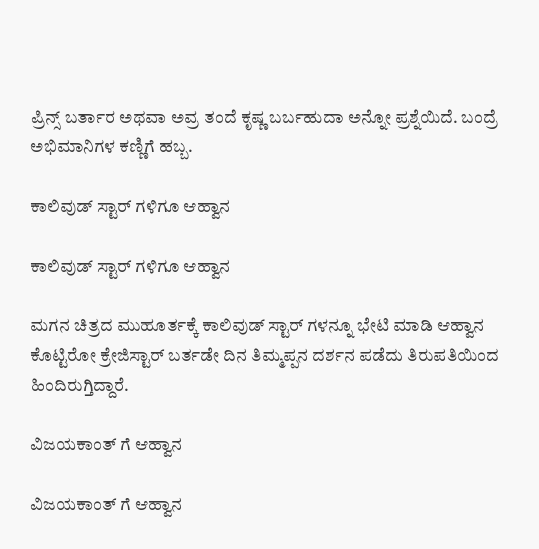ಪ್ರಿನ್ಸ್ ಬರ್ತಾರ ಅಥವಾ ಅವ್ರ ತಂದೆ ಕೃಷ್ಣ ಬರ್ಬಹುದಾ ಅನ್ನೋ ಪ್ರಶ್ನೆಯಿದೆ. ಬಂದ್ರೆ ಅಭಿಮಾನಿಗಳ ಕಣ್ಣಿಗೆ ಹಬ್ಬ.

ಕಾಲಿವುಡ್ ಸ್ಟಾರ್ ಗಳಿಗೂ ಆಹ್ವಾನ

ಕಾಲಿವುಡ್ ಸ್ಟಾರ್ ಗಳಿಗೂ ಆಹ್ವಾನ

ಮಗನ ಚಿತ್ರದ ಮುಹೂರ್ತಕ್ಕೆ ಕಾಲಿವುಡ್ ಸ್ಟಾರ್ ಗಳನ್ನೂ ಭೇಟಿ ಮಾಡಿ ಆಹ್ವಾನ ಕೊಟ್ಟಿರೋ ಕ್ರೇಜಿಸ್ಟಾರ್ ಬರ್ತಡೇ ದಿನ ತಿಮ್ಮಪ್ಪನ ದರ್ಶನ ಪಡೆದು ತಿರುಪತಿಯಿಂದ ಹಿಂದಿರುಗ್ತಿದ್ದಾರೆ.

ವಿಜಯಕಾಂತ್ ಗೆ ಆಹ್ವಾನ

ವಿಜಯಕಾಂತ್ ಗೆ ಆಹ್ವಾನ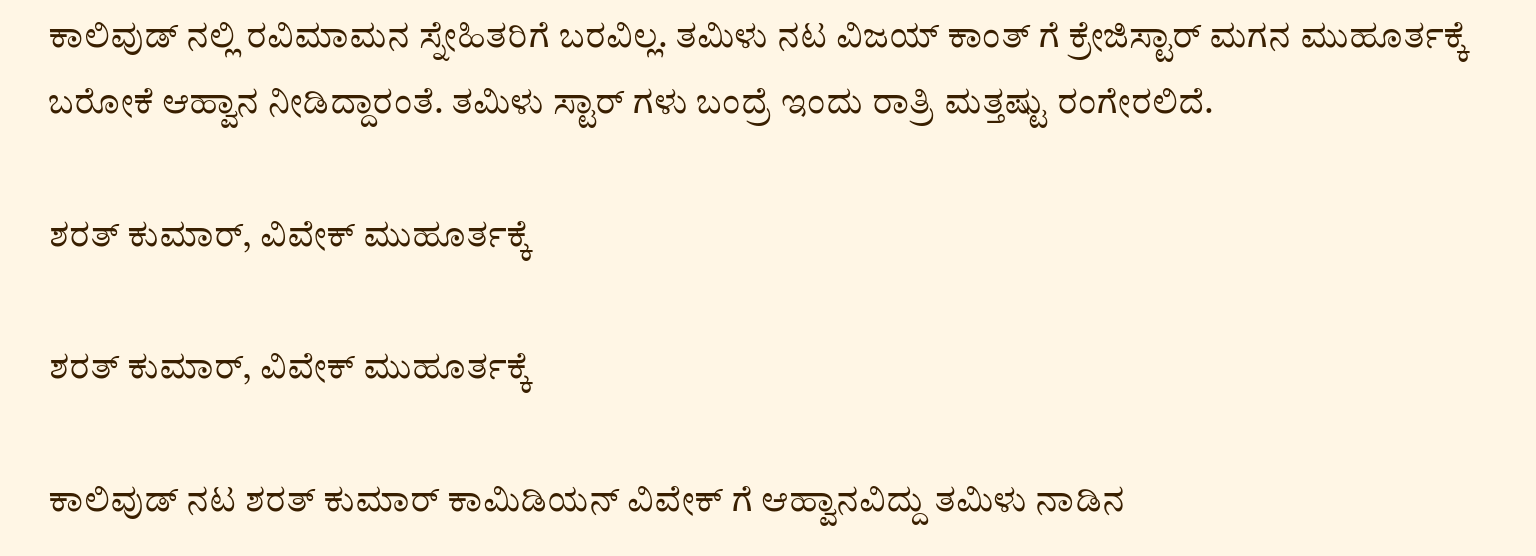ಕಾಲಿವುಡ್ ನಲ್ಲಿ ರವಿಮಾಮನ ಸ್ನೇಹಿತರಿಗೆ ಬರವಿಲ್ಲ. ತಮಿಳು ನಟ ವಿಜಯ್ ಕಾಂತ್ ಗೆ ಕ್ರೇಜಿಸ್ಟಾರ್ ಮಗನ ಮುಹೂರ್ತಕ್ಕೆ ಬರೋಕೆ ಆಹ್ವಾನ ನೀಡಿದ್ದಾರಂತೆ. ತಮಿಳು ಸ್ಟಾರ್ ಗಳು ಬಂದ್ರೆ ಇಂದು ರಾತ್ರಿ ಮತ್ತಷ್ಟು ರಂಗೇರಲಿದೆ.

ಶರತ್ ಕುಮಾರ್, ವಿವೇಕ್ ಮುಹೂರ್ತಕ್ಕೆ

ಶರತ್ ಕುಮಾರ್, ವಿವೇಕ್ ಮುಹೂರ್ತಕ್ಕೆ

ಕಾಲಿವುಡ್ ನಟ ಶರತ್ ಕುಮಾರ್ ಕಾಮಿಡಿಯನ್ ವಿವೇಕ್ ಗೆ ಆಹ್ವಾನವಿದ್ದು ತಮಿಳು ನಾಡಿನ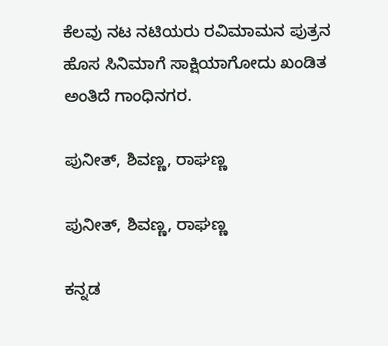ಕೆಲವು ನಟ ನಟಿಯರು ರವಿಮಾಮನ ಪುತ್ರನ ಹೊಸ ಸಿನಿಮಾಗೆ ಸಾಕ್ಷಿಯಾಗೋದು ಖಂಡಿತ ಅಂತಿದೆ ಗಾಂಧಿನಗರ.

ಪುನೀತ್, ಶಿವಣ್ಣ, ರಾಘಣ್ಣ

ಪುನೀತ್, ಶಿವಣ್ಣ, ರಾಘಣ್ಣ

ಕನ್ನಡ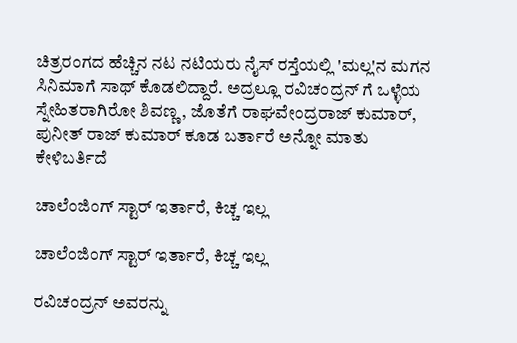ಚಿತ್ರರಂಗದ ಹೆಚ್ಚಿನ ನಟ ನಟಿಯರು ನೈಸ್ ರಸ್ತೆಯಲ್ಲಿ 'ಮಲ್ಲ'ನ ಮಗನ ಸಿನಿಮಾಗೆ ಸಾಥ್ ಕೊಡಲಿದ್ದಾರೆ. ಅದ್ರಲ್ಲೂ ರವಿಚಂದ್ರನ್ ಗೆ ಒಳ್ಳೆಯ ಸ್ನೇಹಿತರಾಗಿರೋ ಶಿವಣ್ಣ, ಜೊತೆಗೆ ರಾಘವೇಂದ್ರರಾಜ್ ಕುಮಾರ್, ಪುನೀತ್ ರಾಜ್ ಕುಮಾರ್ ಕೂಡ ಬರ್ತಾರೆ ಅನ್ನೋ ಮಾತು ಕೇಳಿಬರ್ತಿದೆ

ಚಾಲೆಂಜಿಂಗ್ ಸ್ಟಾರ್ ಇರ್ತಾರೆ, ಕಿಚ್ಚ ಇಲ್ಲ

ಚಾಲೆಂಜಿಂಗ್ ಸ್ಟಾರ್ ಇರ್ತಾರೆ, ಕಿಚ್ಚ ಇಲ್ಲ

ರವಿಚಂದ್ರನ್ ಅವರನ್ನು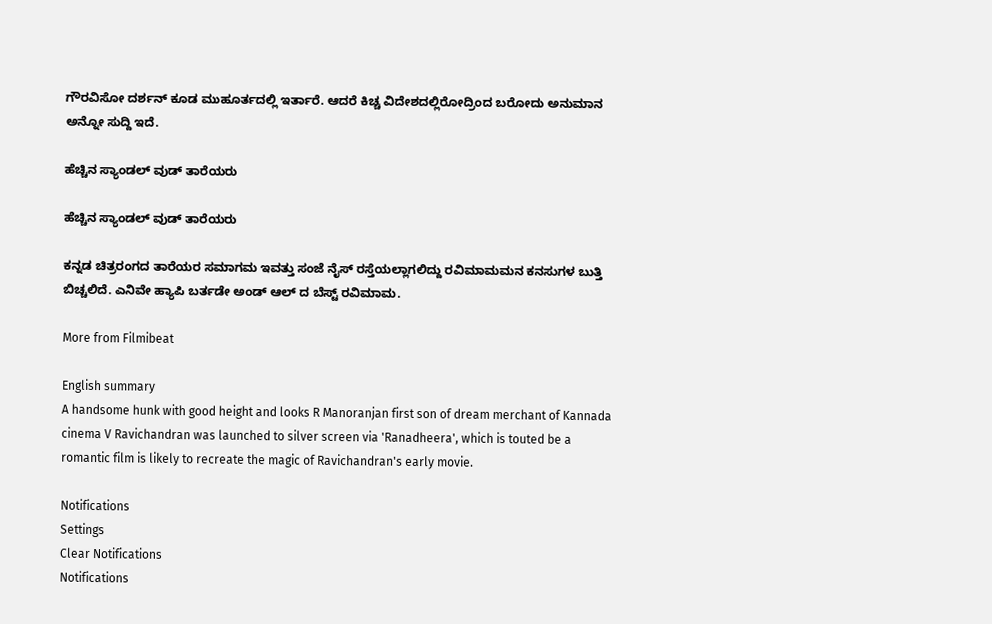ಗೌರವಿಸೋ ದರ್ಶನ್ ಕೂಡ ಮುಹೂರ್ತದಲ್ಲಿ ಇರ್ತಾರೆ. ಆದರೆ ಕಿಚ್ಚ ವಿದೇಶದಲ್ಲಿರೋದ್ರಿಂದ ಬರೋದು ಅನುಮಾನ ಅನ್ನೋ ಸುದ್ದಿ ಇದೆ.

ಹೆಚ್ಚಿನ ಸ್ಯಾಂಡಲ್ ವುಡ್ ತಾರೆಯರು

ಹೆಚ್ಚಿನ ಸ್ಯಾಂಡಲ್ ವುಡ್ ತಾರೆಯರು

ಕನ್ನಡ ಚಿತ್ರರಂಗದ ತಾರೆಯರ ಸಮಾಗಮ ಇವತ್ತು ಸಂಜೆ ನೈಸ್ ರಸ್ತೆಯಲ್ಲಾಗಲಿದ್ದು ರವಿಮಾಮಮನ ಕನಸುಗಳ ಬುತ್ತಿ ಬಿಚ್ಚಲಿದೆ. ಎನಿವೇ ಹ್ಯಾಪಿ ಬರ್ತಡೇ ಅಂಡ್ ಆಲ್ ದ ಬೆಸ್ಟ್ ರವಿಮಾಮ.

More from Filmibeat

English summary
A handsome hunk with good height and looks R Manoranjan first son of dream merchant of Kannada cinema V Ravichandran was launched to silver screen via 'Ranadheera', which is touted be a romantic film is likely to recreate the magic of Ravichandran's early movie.

Notifications
Settings
Clear Notifications
Notifications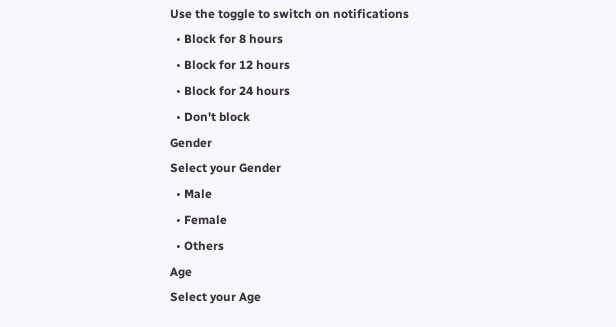Use the toggle to switch on notifications
  • Block for 8 hours
  • Block for 12 hours
  • Block for 24 hours
  • Don't block
Gender
Select your Gender
  • Male
  • Female
  • Others
Age
Select your Age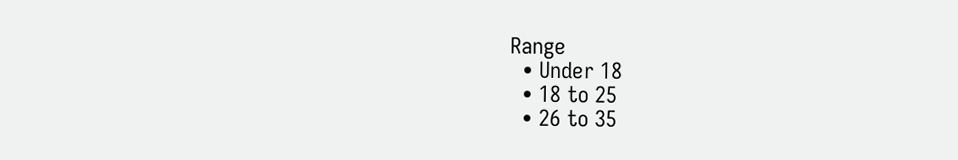Range
  • Under 18
  • 18 to 25
  • 26 to 35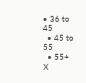• 36 to 45
  • 45 to 55
  • 55+
X